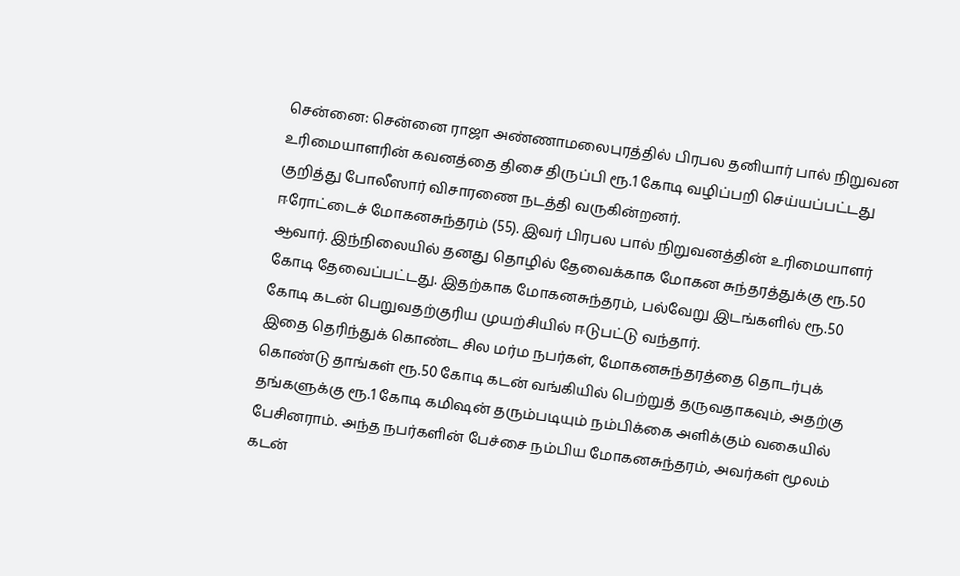சென்னை: சென்னை ராஜா அண்ணாமலைபுரத்தில் பிரபல தனியார் பால் நிறுவன உரிமையாளரின் கவனத்தை திசை திருப்பி ரூ.1 கோடி வழிப்பறி செய்யப்பட்டது குறித்து போலீஸார் விசாரணை நடத்தி வருகின்றனர்.
ஈரோட்டைச் மோகனசுந்தரம் (55). இவர் பிரபல பால் நிறுவனத்தின் உரிமையாளர் ஆவார். இந்நிலையில் தனது தொழில் தேவைக்காக மோகன சுந்தரத்துக்கு ரூ.50 கோடி தேவைப்பட்டது. இதற்காக மோகனசுந்தரம், பல்வேறு இடங்களில் ரூ.50 கோடி கடன் பெறுவதற்குரிய முயற்சியில் ஈடுபட்டு வந்தார்.
இதை தெரிந்துக் கொண்ட சில மர்ம நபர்கள், மோகனசுந்தரத்தை தொடர்புக் கொண்டு தாங்கள் ரூ.50 கோடி கடன் வங்கியில் பெற்றுத் தருவதாகவும், அதற்கு தங்களுக்கு ரூ.1 கோடி கமிஷன் தரும்படியும் நம்பிக்கை அளிக்கும் வகையில் பேசினராம். அந்த நபர்களின் பேச்சை நம்பிய மோகனசுந்தரம், அவர்கள் மூலம் கடன்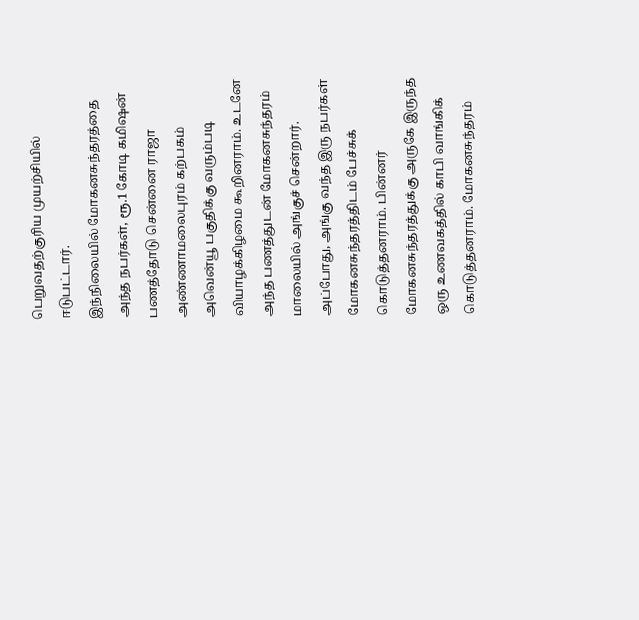பெறுவதற்குரிய முயற்சியில் ஈடுபட்டார்.
இந்நிலையில் மோகனசுந்தரத்தை அந்த நபர்கள், ரூ.1 கோடி கமிஷன் பணத்தோடு சென்னை ராஜா அண்ணாமலைபுரம் கற்பகம் அவென்யூ பகுதிக்கு வரும்படி வியாழக்கிழமை கூறினராம். உடனே அந்த பணத்துடன் மோகனசுந்தரம் மாலையில் அங்குச் சென்றார்.
அப்போது, அங்கு வந்த இரு நபர்கள் மோகனசுந்தரத்திடம் பேச்சுக் கொடுத்தனராம். பின்னர் மோகனசுந்தரத்துக்கு அருகே இருந்த ஒரு உணவகத்தில் காபி வாங்கிக் கொடுத்தனராம். மோகனசுந்தரம்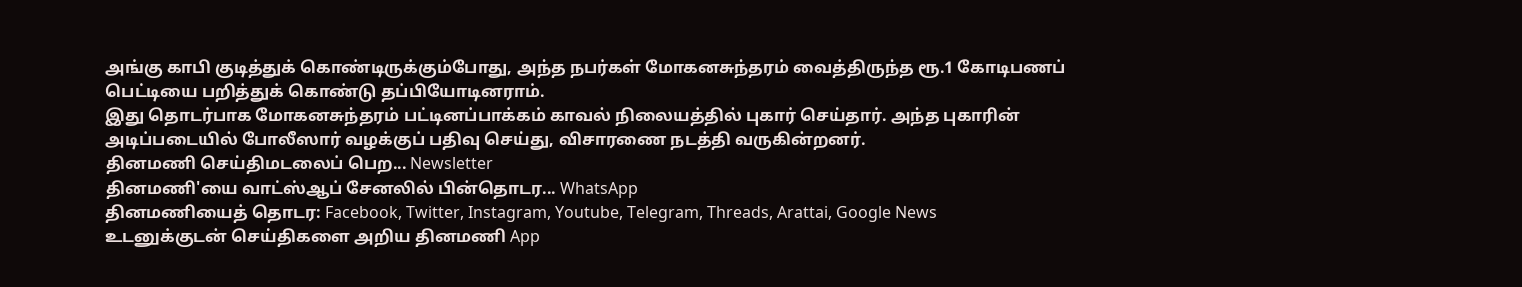அங்கு காபி குடித்துக் கொண்டிருக்கும்போது, அந்த நபர்கள் மோகனசுந்தரம் வைத்திருந்த ரூ.1 கோடிபணப் பெட்டியை பறித்துக் கொண்டு தப்பியோடினராம்.
இது தொடர்பாக மோகனசுந்தரம் பட்டினப்பாக்கம் காவல் நிலையத்தில் புகார் செய்தார். அந்த புகாரின் அடிப்படையில் போலீஸார் வழக்குப் பதிவு செய்து, விசாரணை நடத்தி வருகின்றனர்.
தினமணி செய்திமடலைப் பெற... Newsletter
தினமணி'யை வாட்ஸ்ஆப் சேனலில் பின்தொடர... WhatsApp
தினமணியைத் தொடர: Facebook, Twitter, Instagram, Youtube, Telegram, Threads, Arattai, Google News
உடனுக்குடன் செய்திகளை அறிய தினமணி App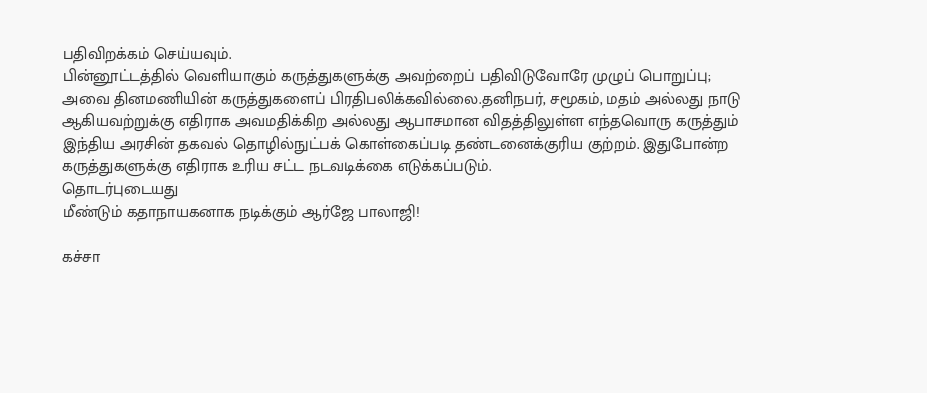பதிவிறக்கம் செய்யவும்.
பின்னூட்டத்தில் வெளியாகும் கருத்துகளுக்கு அவற்றைப் பதிவிடுவோரே முழுப் பொறுப்பு; அவை தினமணியின் கருத்துகளைப் பிரதிபலிக்கவில்லை.தனிநபர், சமூகம், மதம் அல்லது நாடு ஆகியவற்றுக்கு எதிராக அவமதிக்கிற அல்லது ஆபாசமான விதத்திலுள்ள எந்தவொரு கருத்தும் இந்திய அரசின் தகவல் தொழில்நுட்பக் கொள்கைப்படி தண்டனைக்குரிய குற்றம். இதுபோன்ற கருத்துகளுக்கு எதிராக உரிய சட்ட நடவடிக்கை எடுக்கப்படும்.
தொடர்புடையது
மீண்டும் கதாநாயகனாக நடிக்கும் ஆர்ஜே பாலாஜி!

கச்சா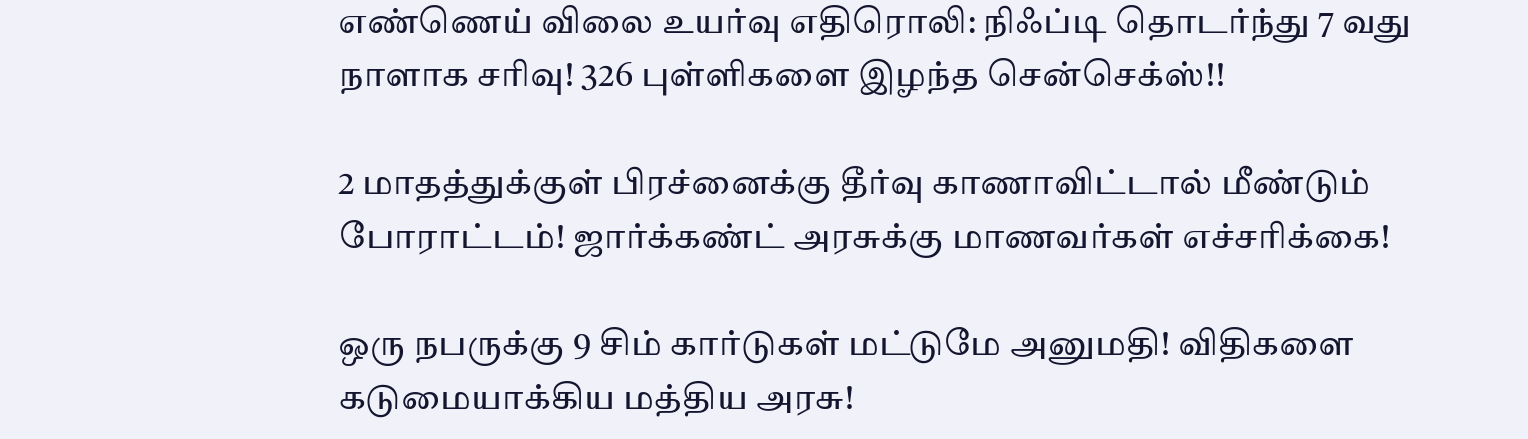எண்ணெய் விலை உயர்வு எதிரொலி: நிஃப்டி தொடர்ந்து 7 வது நாளாக சரிவு! 326 புள்ளிகளை இழந்த சென்செக்ஸ்!!

2 மாதத்துக்குள் பிரச்னைக்கு தீர்வு காணாவிட்டால் மீண்டும் போராட்டம்! ஜார்க்கண்ட் அரசுக்கு மாணவர்கள் எச்சரிக்கை!

ஒரு நபருக்கு 9 சிம் கார்டுகள் மட்டுமே அனுமதி! விதிகளை கடுமையாக்கிய மத்திய அரசு!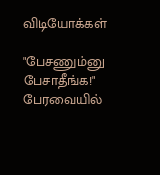விடியோக்கள்

"பேசணும்னு பேசாதீங்க!" பேரவையில்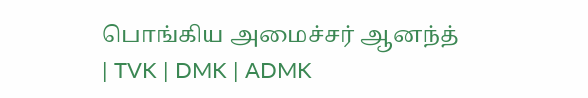பொங்கிய அமைச்சர் ஆனந்த் | TVK | DMK | ADMK